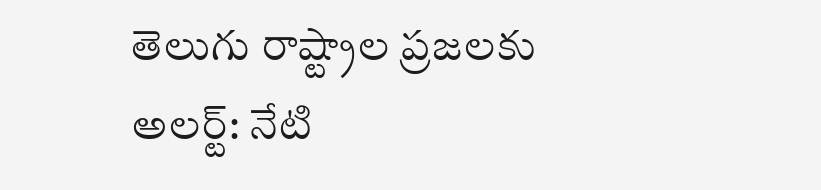తెలుగు రాష్ట్రాల ప్రజలకు అలర్ట్: నేటి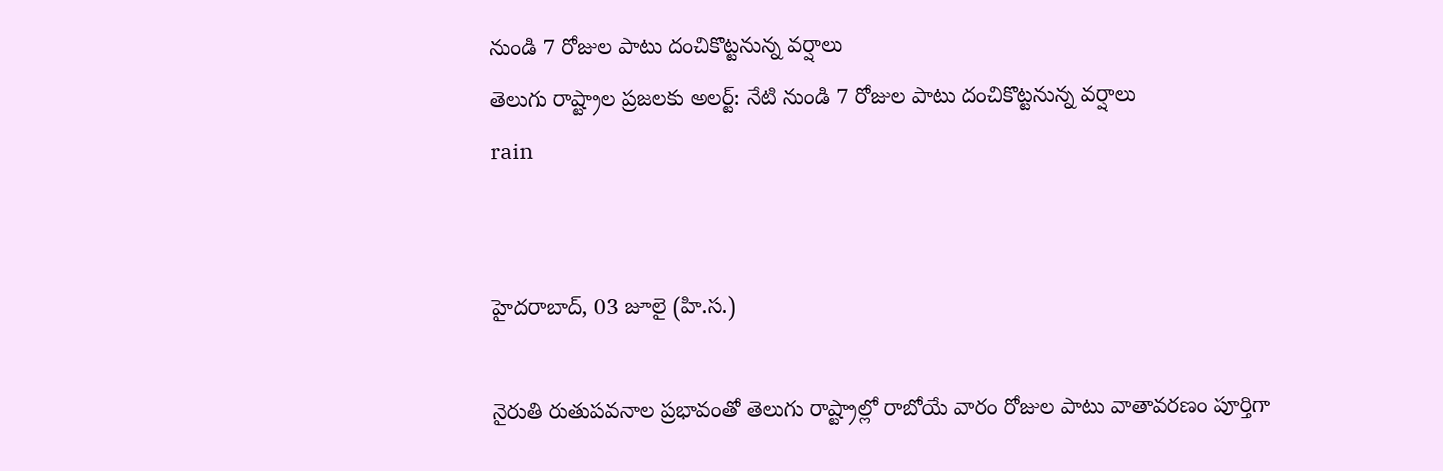నుండి 7 రోజుల పాటు దంచికొట్టనున్న వర్షాలు
తెలుగు రాష్ట్రాల ప్రజలకు అలర్ట్: నేటి నుండి 7 రోజుల పాటు దంచికొట్టనున్న వర్షాలు
rain


హైదరాబాద్, 03 జూలై (హి.స.)

నైరుతి రుతుపవనాల ప్రభావంతో తెలుగు రాష్ట్రాల్లో రాబోయే వారం రోజుల పాటు వాతావరణం పూర్తిగా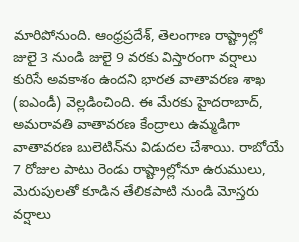మారిపోనుంది. ఆంధ్రప్రదేశ్, తెలంగాణ రాష్ట్రాల్లో జులై 3 నుండి జులై 9 వరకు విస్తారంగా వర్షాలు కురిసే అవకాశం ఉందని భారత వాతావరణ శాఖ (ఐఎండీ) వెల్లడించింది. ఈ మేరకు హైదరాబాద్, అమరావతి వాతావరణ కేంద్రాలు ఉమ్మడిగా వాతావరణ బులెటిన్‌ను విడుదల చేశాయి. రాబోయే 7 రోజుల పాటు రెండు రాష్ట్రాల్లోనూ ఉరుములు, మెరుపులతో కూడిన తేలికపాటి నుండి మోస్తరు వర్షాలు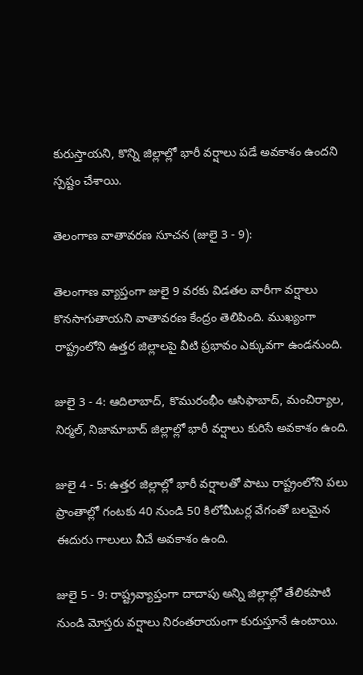కురుస్తాయని, కొన్ని జిల్లాల్లో భారీ వర్షాలు పడే అవకాశం ఉందని స్పష్టం చేశాయి.

తెలంగాణ వాతావరణ సూచన (జులై 3 - 9):

తెలంగాణ వ్యాప్తంగా జులై 9 వరకు విడతల వారీగా వర్షాలు కొనసాగుతాయని వాతావరణ కేంద్రం తెలిపింది. ముఖ్యంగా రాష్ట్రంలోని ఉత్తర జిల్లాలపై వీటి ప్రభావం ఎక్కువగా ఉండనుంది.

జులై 3 - 4: ఆదిలాబాద్, కొమురంభీం ఆసిఫాబాద్, మంచిర్యాల, నిర్మల్, నిజామాబాద్ జిల్లాల్లో భారీ వర్షాలు కురిసే అవకాశం ఉంది.

జులై 4 - 5: ఉత్తర జిల్లాల్లో భారీ వర్షాలతో పాటు రాష్ట్రంలోని పలు ప్రాంతాల్లో గంటకు 40 నుండి 50 కిలోమీటర్ల వేగంతో బలమైన ఈదురు గాలులు వీచే అవకాశం ఉంది.

జులై 5 - 9: రాష్ట్రవ్యాప్తంగా దాదాపు అన్ని జిల్లాల్లో తేలికపాటి నుండి మోస్తరు వర్షాలు నిరంతరాయంగా కురుస్తూనే ఉంటాయి.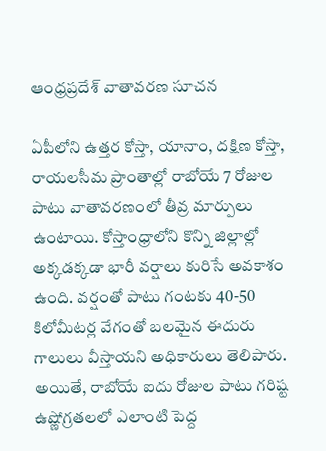ఆంధ్రప్రదేశ్ వాతావరణ సూచన

ఏపీలోని ఉత్తర కోస్తా, యానాం, దక్షిణ కోస్తా, రాయలసీమ ప్రాంతాల్లో రాబోయే 7 రోజుల పాటు వాతావరణంలో తీవ్ర మార్పులు ఉంటాయి. కోస్తాంధ్రాలోని కొన్ని జిల్లాల్లో అక్కడక్కడా భారీ వర్షాలు కురిసే అవకాశం ఉంది. వర్షంతో పాటు గంటకు 40-50 కిలోమీటర్ల వేగంతో బలమైన ఈదురు గాలులు వీస్తాయని అధికారులు తెలిపారు. అయితే, రాబోయే ఐదు రోజుల పాటు గరిష్ట ఉష్ణోగ్రతలలో ఎలాంటి పెద్ద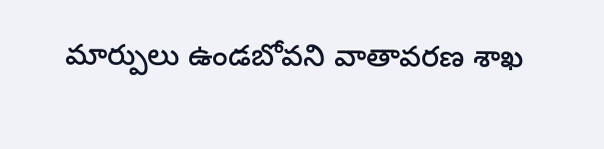మార్పులు ఉండబోవని వాతావరణ శాఖ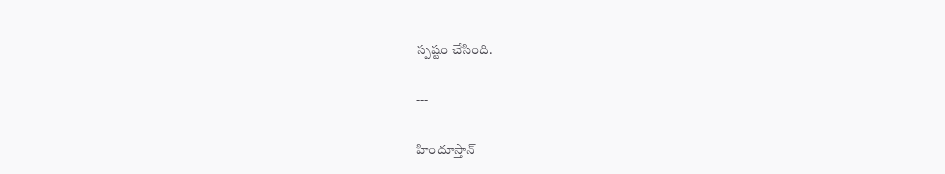స్పష్టం చేసింది.

---

హిందూస్తాన్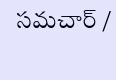సమచార్ /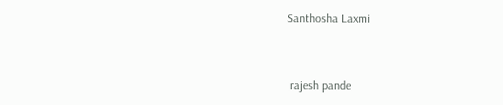Santhosha Laxmi


 rajesh pande